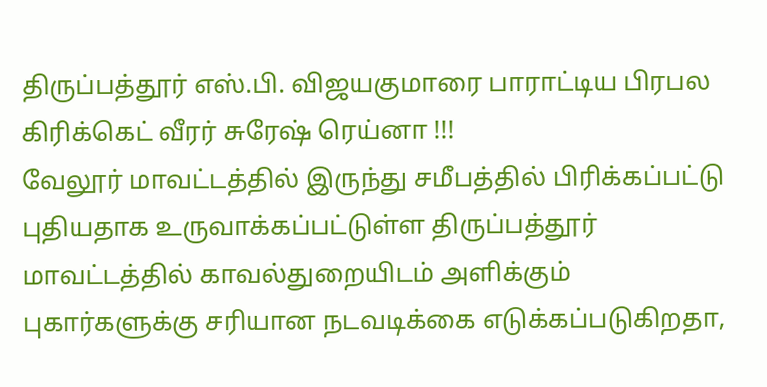திருப்பத்தூர் எஸ்.பி. விஜயகுமாரை பாராட்டிய பிரபல கிரிக்கெட் வீரர் சுரேஷ் ரெய்னா !!!
வேலூர் மாவட்டத்தில் இருந்து சமீபத்தில் பிரிக்கப்பட்டு புதியதாக உருவாக்கப்பட்டுள்ள திருப்பத்தூர் மாவட்டத்தில் காவல்துறையிடம் அளிக்கும் புகார்களுக்கு சரியான நடவடிக்கை எடுக்கப்படுகிறதா,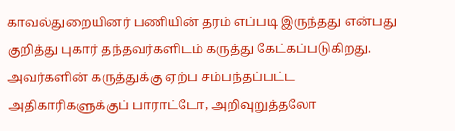காவல்துறையினர் பணியின் தரம் எப்படி இருந்தது என்பது குறித்து புகார் தந்தவர்களிடம் கருத்து கேட்கப்படுகிறது. அவர்களின் கருத்துக்கு ஏற்ப சம்பந்தப்பட்ட அதிகாரிகளுக்குப் பாராட்டோ, அறிவுறுத்தலோ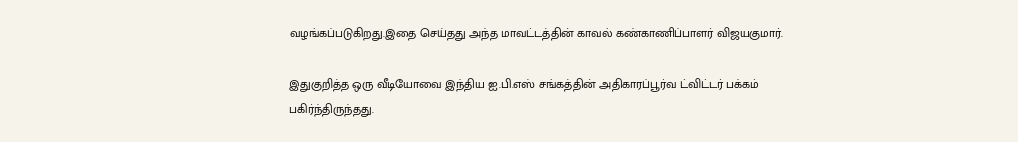வழங்கப்படுகிறது.இதை செய்தது அந்த மாவட்டத்தின் காவல் கண்காணிப்பாளர் விஜயகுமார்.

இதுகுறித்த ஒரு வீடியோவை இந்திய ஐ.பி.எஸ் சங்கத்தின் அதிகாரப்பூர்வ ட்விட்டர் பக்கம் பகிர்ந்திருந்தது.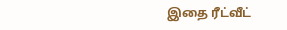இதை ரீட்வீட்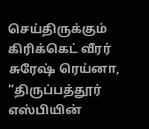செய்திருக்கும் கிரிக்கெட் வீரர் சுரேஷ் ரெய்னா, “திருப்பத்தூர் எஸ்பியின்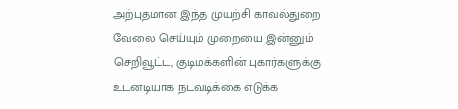அற்புதமான இந்த முயற்சி காவல்துறை வேலை செய்யும் முறையை இன்னும் செறிவூட்ட, குடிமக்களின் புகார்களுக்கு உடனடியாக நடவடிக்கை எடுக்க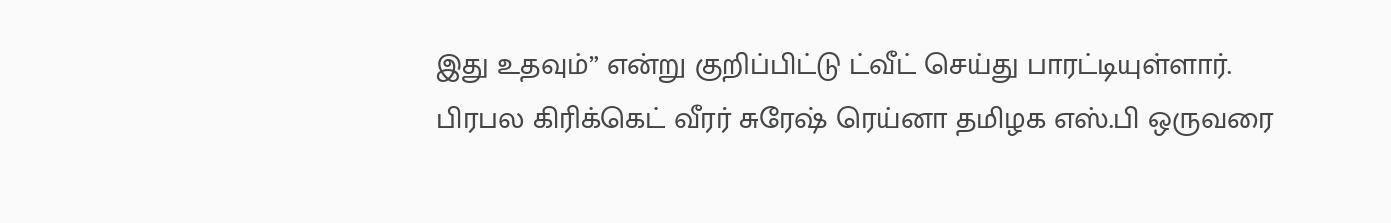இது உதவும்” என்று குறிப்பிட்டு ட்வீட் செய்து பாரட்டியுள்ளார்.
பிரபல கிரிக்கெட் வீரர் சுரேஷ் ரெய்னா தமிழக எஸ்.பி ஒருவரை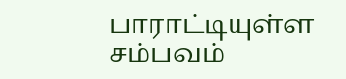பாராட்டியுள்ள சம்பவம்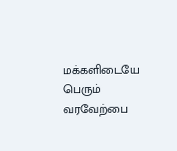மக்களிடையே பெரும் வரவேற்பை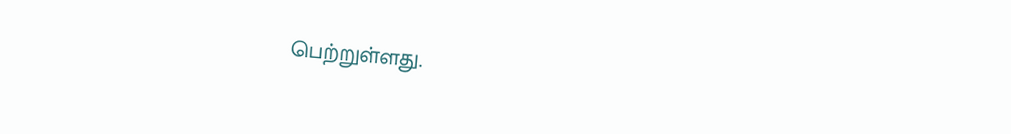பெற்றுள்ளது.